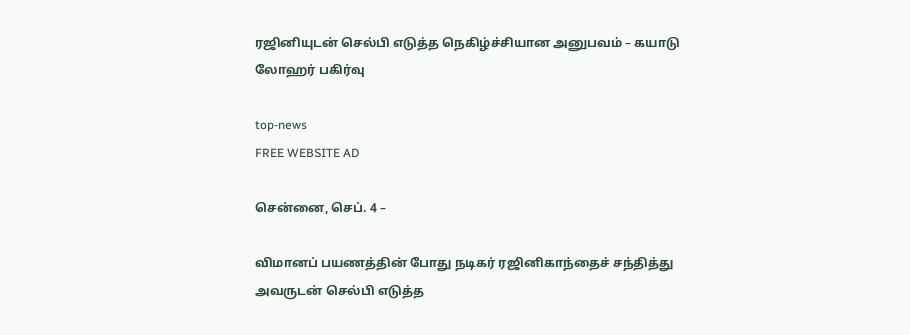ரஜினியுடன் செல்பி எடுத்த நெகிழ்ச்சியான அனுபவம் – கயாடு லோஹர் பகிர்வு

top-news
FREE WEBSITE AD

சென்னை, செப். 4 –

விமானப் பயணத்தின் போது நடிகர் ரஜினிகாந்தைச் சந்தித்து அவருடன் செல்பி எடுத்த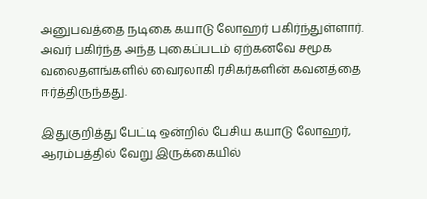அனுபவத்தை நடிகை கயாடு லோஹர் பகிர்ந்துள்ளார். அவர் பகிர்ந்த அந்த புகைப்படம் ஏற்கனவே சமூக வலைதளங்களில் வைரலாகி ரசிகர்களின் கவனத்தை ஈர்த்திருந்தது.

இதுகுறித்து பேட்டி ஒன்றில் பேசிய கயாடு லோஹர், ஆரம்பத்தில் வேறு இருக்கையில்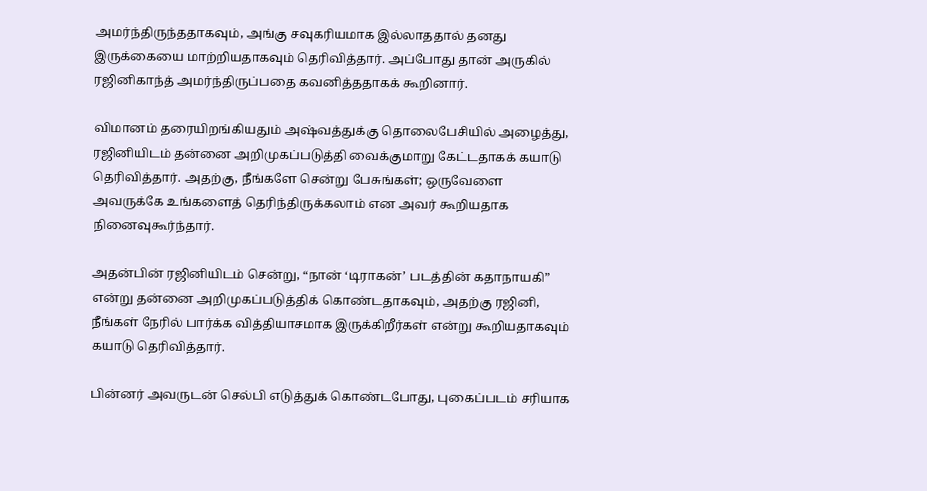அமர்ந்திருந்ததாகவும், அங்கு சவுகரியமாக இல்லாததால் தனது இருக்கையை மாற்றியதாகவும் தெரிவித்தார். அப்போது தான் அருகில் ரஜினிகாந்த் அமர்ந்திருப்பதை கவனித்ததாகக் கூறினார்.

விமானம் தரையிறங்கியதும் அஷ்வத்துக்கு தொலைபேசியில் அழைத்து, ரஜினியிடம் தன்னை அறிமுகப்படுத்தி வைக்குமாறு கேட்டதாகக் கயாடு தெரிவித்தார். அதற்கு, நீங்களே சென்று பேசுங்கள்; ஒருவேளை அவருக்கே உங்களைத் தெரிந்திருக்கலாம் என அவர் கூறியதாக நினைவுகூர்ந்தார்.

அதன்பின் ரஜினியிடம் சென்று, “நான் ‘டிராகன்’ படத்தின் கதாநாயகி” என்று தன்னை அறிமுகப்படுத்திக் கொண்டதாகவும், அதற்கு ரஜினி, நீங்கள் நேரில் பார்க்க வித்தியாசமாக இருக்கிறீர்கள் என்று கூறியதாகவும் கயாடு தெரிவித்தார்.

பின்னர் அவருடன் செல்பி எடுத்துக் கொண்டபோது, புகைப்படம் சரியாக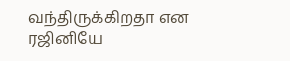வந்திருக்கிறதா என ரஜினியே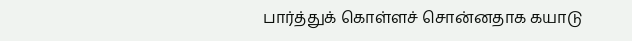பார்த்துக் கொள்ளச் சொன்னதாக கயாடு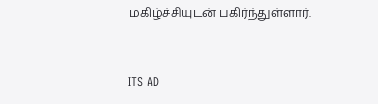மகிழ்ச்சியுடன் பகிர்ந்துள்ளார்.


ITS AD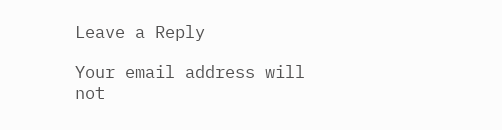Leave a Reply

Your email address will not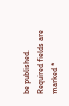be published. Required fields are marked *